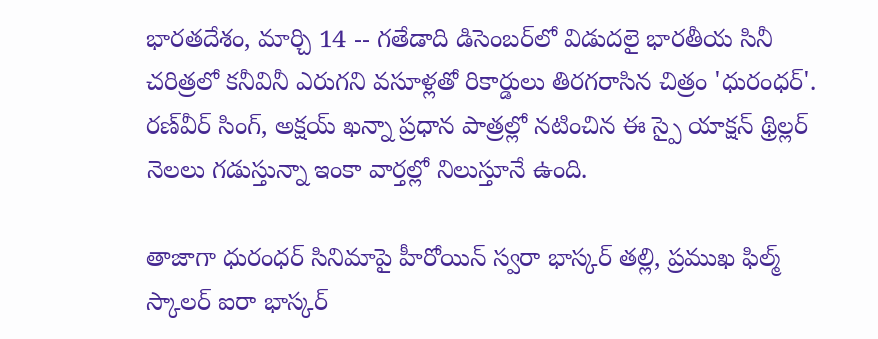భారతదేశం, మార్చి 14 -- గతేడాది డిసెంబర్‌లో విడుదలై భారతీయ సినీ చరిత్రలో కనీవినీ ఎరుగని వసూళ్లతో రికార్డులు తిరగరాసిన చిత్రం 'ధురంధర్'. రణ్‌వీర్ సింగ్, అక్షయ్ ఖన్నా ప్రధాన పాత్రల్లో నటించిన ఈ స్పై యాక్షన్ థ్రిల్లర్ నెలలు గడుస్తున్నా ఇంకా వార్తల్లో నిలుస్తూనే ఉంది.

తాజాగా ధురంధర్ సినిమాపై హీరోయిన్ స్వరా భాస్కర్ తల్లి, ప్రముఖ ఫిల్మ్ స్కాలర్ ఐరా భాస్కర్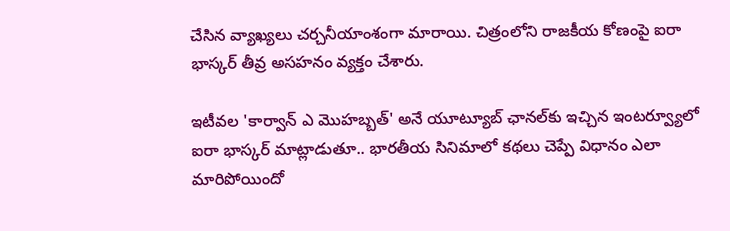చేసిన వ్యాఖ్యలు చర్చనీయాంశంగా మారాయి. చిత్రంలోని రాజకీయ కోణంపై ఐరా భాస్కర్ తీవ్ర అసహనం వ్యక్తం చేశారు.

ఇటీవల 'కార్వాన్ ఎ మొహబ్బత్' అనే యూట్యూబ్ ఛానల్‌కు ఇచ్చిన ఇంటర్వ్యూలో ఐరా భాస్కర్ మాట్లాడుతూ.. భారతీయ సినిమాలో కథలు చెప్పే విధానం ఎలా మారిపోయిందో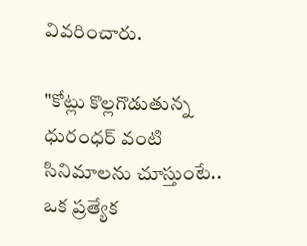వివరించారు.

"కోట్లు కొల్లగొడుతున్న ధురంధర్ వంటి సినిమాలను చూస్తుంటే.. ఒక ప్రత్యేక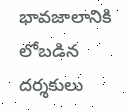భావజాలానికి లోబడిన దర్శకులు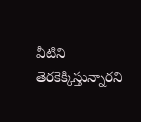వీటిని తెరకెక్కిస్తున్నారని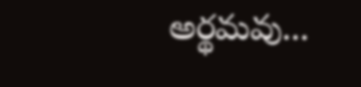అర్థమవు...